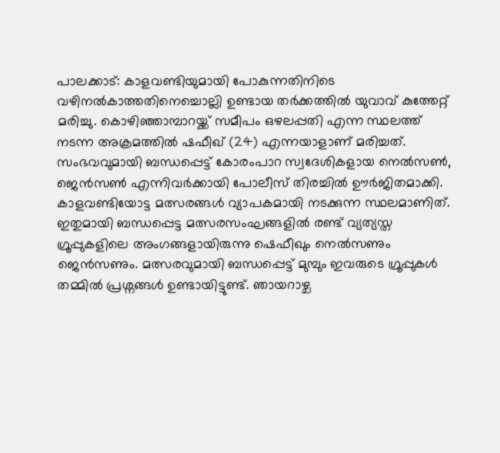പാലക്കാട്: കാളവണ്ടിയുമായി പോകുന്നതിനിടെ വഴിനൽകാത്തതിനെച്ചൊല്ലി ഉണ്ടായ തർക്കത്തിൽ യുവാവ് കുത്തേറ്റ് മരിച്ചു. കൊഴിഞ്ഞാമ്പാറയ്ക്ക് സമീപം ഒഴലപ്പതി എന്ന സ്ഥലത്ത് നടന്ന അക്രമത്തിൽ ഷഫീഖ് (24) എന്നയാളാണ് മരിച്ചത്. സംഭവവുമായി ബന്ധപ്പെട്ട് കോരംപാറ സ്വദേശികളായ നെൽസൺ, ജെൻസൺ എന്നിവർക്കായി പോലീസ് തിരച്ചിൽ ഊർജിതമാക്കി.
കാളവണ്ടിയോട്ട മത്സരങ്ങൾ വ്യാപകമായി നടക്കുന്ന സ്ഥലമാണിത്. ഇതുമായി ബന്ധപ്പെട്ട മത്സരസംഘങ്ങളിൽ രണ്ട് വ്യത്യസ്ത ഗ്രൂപ്പുകളിലെ അംഗങ്ങളായിരുന്നു ഷെഫീഖും നെൽസണും ജെൻസണും. മത്സരവുമായി ബന്ധപ്പെട്ട് മുമ്പും ഇവരുടെ ഗ്രൂപ്പുകൾ തമ്മിൽ പ്രശ്നങ്ങൾ ഉണ്ടായിട്ടുണ്ട്. ഞായറാഴ്ച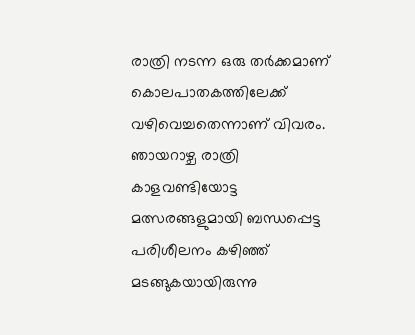രാത്രി നടന്ന ഒരു തർക്കമാണ് കൊലപാതകത്തിലേക്ക് വഴിവെച്ചതെന്നാണ് വിവരം.
ഞായറാഴ്ച രാത്രി കാളവണ്ടിയോട്ട മത്സരങ്ങളുമായി ബന്ധപ്പെട്ട പരിശീലനം കഴിഞ്ഞ് മടങ്ങുകയായിരുന്നു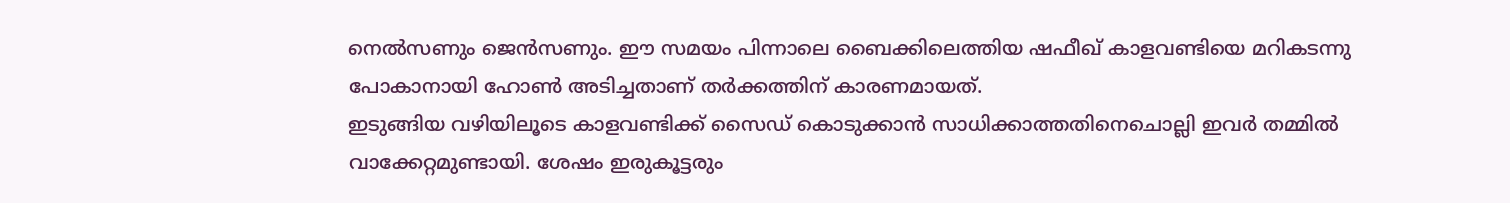നെൽസണും ജെൻസണും. ഈ സമയം പിന്നാലെ ബൈക്കിലെത്തിയ ഷഫീഖ് കാളവണ്ടിയെ മറികടന്നു പോകാനായി ഹോൺ അടിച്ചതാണ് തർക്കത്തിന് കാരണമായത്.
ഇടുങ്ങിയ വഴിയിലൂടെ കാളവണ്ടിക്ക് സൈഡ് കൊടുക്കാൻ സാധിക്കാത്തതിനെചൊല്ലി ഇവർ തമ്മിൽ വാക്കേറ്റമുണ്ടായി. ശേഷം ഇരുകൂട്ടരും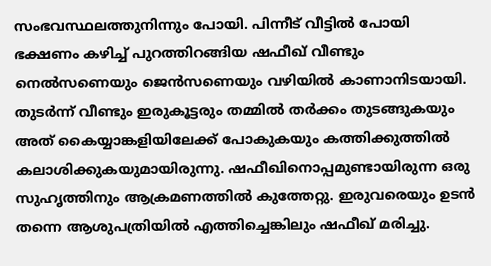സംഭവസ്ഥലത്തുനിന്നും പോയി. പിന്നീട് വീട്ടിൽ പോയി ഭക്ഷണം കഴിച്ച് പുറത്തിറങ്ങിയ ഷഫീഖ് വീണ്ടും നെൽസണെയും ജെൻസണെയും വഴിയിൽ കാണാനിടയായി.
തുടർന്ന് വീണ്ടും ഇരുകൂട്ടരും തമ്മിൽ തർക്കം തുടങ്ങുകയും അത് കൈയ്യാങ്കളിയിലേക്ക് പോകുകയും കത്തിക്കുത്തിൽ കലാശിക്കുകയുമായിരുന്നു. ഷഫീഖിനൊപ്പമുണ്ടായിരുന്ന ഒരു സുഹൃത്തിനും ആക്രമണത്തിൽ കുത്തേറ്റു. ഇരുവരെയും ഉടൻ തന്നെ ആശുപത്രിയിൽ എത്തിച്ചെങ്കിലും ഷഫീഖ് മരിച്ചു.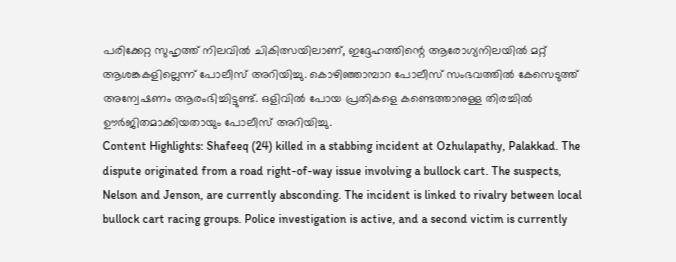പരിക്കേറ്റ സുഹൃത്ത് നിലവിൽ ചികിത്സയിലാണ്, ഇദ്ദേഹത്തിന്റെ ആരോഗ്യനിലയിൽ മറ്റ് ആശങ്കകളില്ലെന്ന് പോലീസ് അറിയിച്ചു. കൊഴിഞ്ഞാമ്പാറ പോലീസ് സംഭവത്തിൽ കേസെടുത്ത് അന്വേഷണം ആരംഭിച്ചിട്ടുണ്ട്. ഒളിവിൽ പോയ പ്രതികളെ കണ്ടെത്താനുള്ള തിരച്ചിൽ ഊർജിതമാക്കിയതായും പോലീസ് അറിയിച്ചു.
Content Highlights: Shafeeq (24) killed in a stabbing incident at Ozhulapathy, Palakkad. The dispute originated from a road right-of-way issue involving a bullock cart. The suspects, Nelson and Jenson, are currently absconding. The incident is linked to rivalry between local bullock cart racing groups. Police investigation is active, and a second victim is currently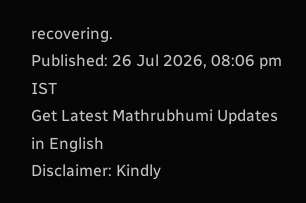recovering.
Published: 26 Jul 2026, 08:06 pm IST
Get Latest Mathrubhumi Updates in English
Disclaimer: Kindly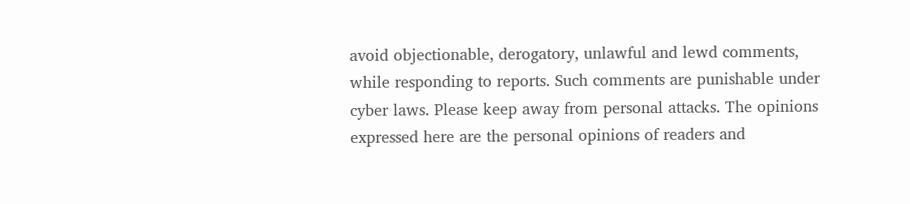avoid objectionable, derogatory, unlawful and lewd comments, while responding to reports. Such comments are punishable under cyber laws. Please keep away from personal attacks. The opinions expressed here are the personal opinions of readers and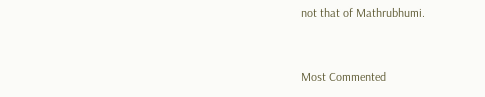not that of Mathrubhumi.


Most Commented